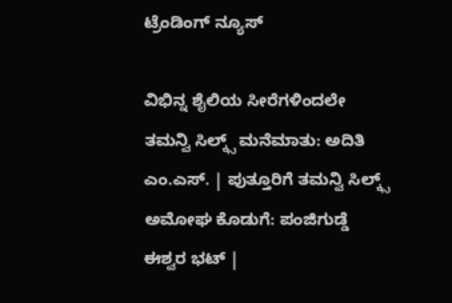ಟ್ರೆಂಡಿಂಗ್ ನ್ಯೂಸ್

ವಿಭಿನ್ನ ಶೈಲಿಯ ಸೀರೆಗಳಿಂದಲೇ ತಮನ್ವಿ ಸಿಲ್ಕ್ಸ್ ಮನೆಮಾತು: ಅದಿತಿ ಎಂ.ಎಸ್. | ಪುತ್ತೂರಿಗೆ ತಮನ್ವಿ ಸಿಲ್ಕ್ಸ್ ಅಮೋಘ ಕೊಡುಗೆ: ಪಂಜಿಗುಡ್ಡೆ ಈಶ್ವರ ಭಟ್ |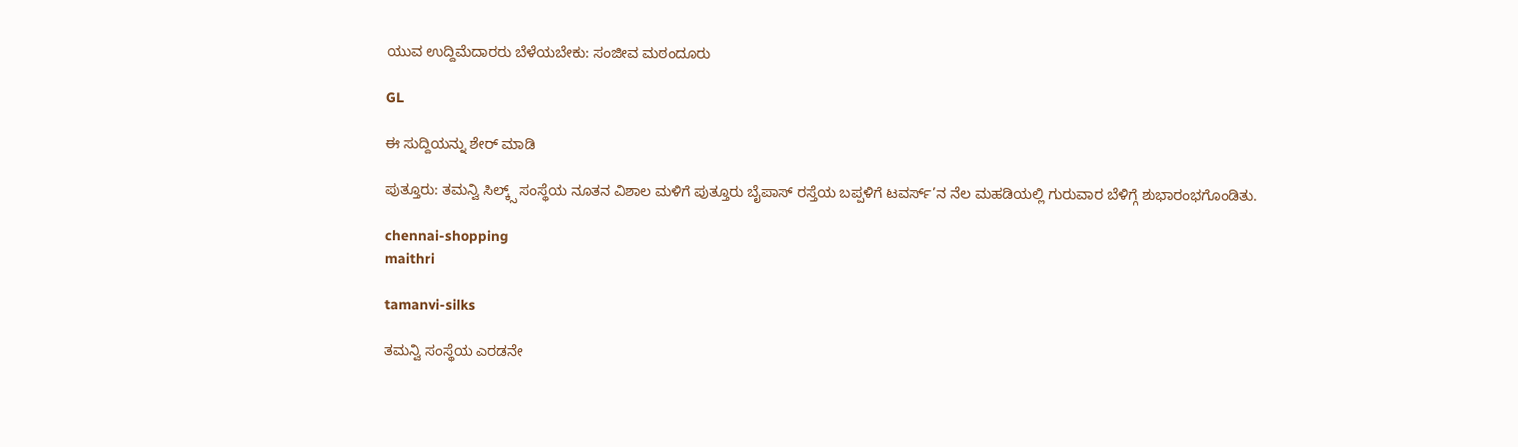ಯುವ ಉದ್ದಿಮೆದಾರರು ಬೆಳೆಯಬೇಕು: ಸಂಜೀವ ಮಠಂದೂರು

GL

ಈ ಸುದ್ದಿಯನ್ನು ಶೇರ್ ಮಾಡಿ

ಪುತ್ತೂರು: ತಮನ್ವಿ ಸಿಲ್ಕ್ಸ್ ಸಂಸ್ಥೆಯ ನೂತನ ವಿಶಾಲ ಮಳಿಗೆ ಪುತ್ತೂರು ಬೈಪಾಸ್ ರಸ್ತೆಯ ಬಪ್ಪಳಿಗೆ ಟವರ್ಸ್’ನ ನೆಲ ಮಹಡಿಯಲ್ಲಿ ಗುರುವಾರ ಬೆಳಿಗ್ಗೆ ಶುಭಾರಂಭಗೊಂಡಿತು.

chennai-shopping
maithri

tamanvi-silks

ತಮನ್ವಿ ಸಂಸ್ಥೆಯ ಎರಡನೇ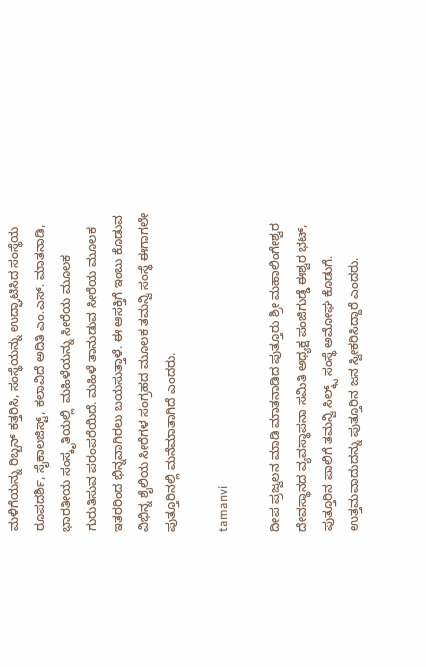ಮಳಿಗೆಯನ್ನು ರಿಬ್ಬನ್ ಕತ್ತರಿಸಿ, ಸಂಸ್ಥೆಯನ್ನು ಉದ್ಘಾಟಿಸಿದ ಸಂಸ್ಥೆಯ ರೂಪದರ್ಶಿ, ಸೈಕಾಲಜಿಸ್ಟ್, ಕಲಾವಿದೆ ಅದಿತಿ ಎಂ.ಎಸ್. ಮಾತನಾಡಿ, ಭಾರತೀಯ ಸಂಸ್ಕೃತಿಯಲ್ಲಿ  ಮಹಿಳೆಯನ್ನು ಸೀರೆಯ ಮೂಲಕ ಗುರುತಿಸುವ ಪರಂಪರೆಯಿದೆ. ಮಹಿಳೆ ತಾನುಡುವ ಸೀರೆಯ ಮೂಲಕ ಇತರರಿಂದ ಭಿನ್ನವಾಗಿರಲು ಬಯಸುತ್ತಾಳೆ. ಈ ಆಸಕ್ತಿಗೆ ಇಂಬು ಕೊಡುವ ವಿಭಿನ್ನ ಶೈಲಿಯ ಸೀರೆಗಳ ಸಂಗ್ರಹದ ಮೂಲಕ ತಮನ್ವಿ ಸಂಸ್ಥೆ ಈಗಾಗಲೇ ಪುತ್ತೂರಿನಲ್ಲಿ ಮನೆಮಾತಾಗಿದೆ ಎಂದರು.

tamanvi

ದೀಪ ಪ್ರಜ್ವಲನ ಮಾಡಿ ಮಾತನಾಡಿದ ಪುತ್ತೂರು ಶ್ರೀ ಮಹಾಲಿಂಗೇಶ್ವರ ದೇವಸ್ಥಾನದ ವ್ಯವಸ್ಥಾಪನಾ ಸಮಿತಿ ಅಧ್ಯಕ್ಷ ಪಂಜಿಗುಡ್ಡೆ ಈಶ್ವರ ಭಟ್, ಪುತ್ತೂರಿನ ಪಾಲಿಗೆ ತಮನ್ವಿ ಸಿಲ್ಕ್ಸ್ ಸಂಸ್ಥೆ ಅಮೋಘ ಕೊಡುಗೆ. ಉತ್ತಮವಾದುದನ್ನು ಪುತ್ತೂರಿನ ಜನ ಸ್ವೀಕರಿಸಿದ್ದಾರೆ ಎಂದರು.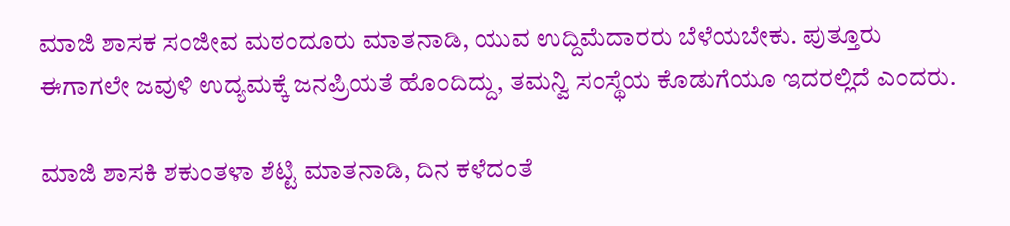ಮಾಜಿ ಶಾಸಕ ಸಂಜೀವ ಮಠಂದೂರು ಮಾತನಾಡಿ, ಯುವ ಉದ್ದಿಮೆದಾರರು ಬೆಳೆಯಬೇಕು. ಪುತ್ತೂರು ಈಗಾಗಲೇ ಜವುಳಿ ಉದ್ಯಮಕ್ಕೆ ಜನಪ್ರಿಯತೆ ಹೊಂದಿದ್ದು, ತಮನ್ವಿ ಸಂಸ್ಥೆಯ ಕೊಡುಗೆಯೂ ಇದರಲ್ಲಿದೆ ಎಂದರು.

ಮಾಜಿ ಶಾಸಕಿ ಶಕುಂತಳಾ ಶೆಟ್ಟಿ ಮಾತನಾಡಿ, ದಿನ ಕಳೆದಂತೆ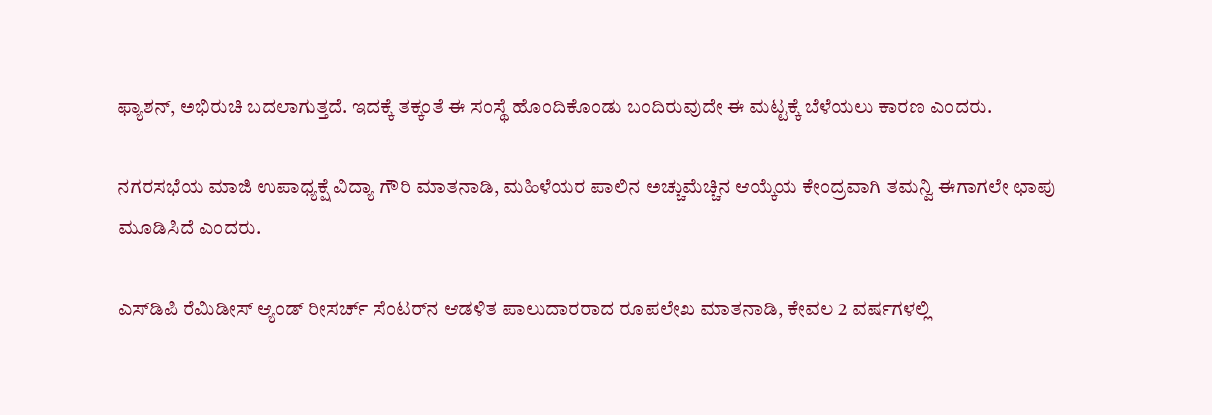ಫ್ಯಾಶನ್, ಅಭಿರುಚಿ ಬದಲಾಗುತ್ತದೆ. ಇದಕ್ಕೆ ತಕ್ಕಂತೆ ಈ ಸಂಸ್ಥೆ ಹೊಂದಿಕೊಂಡು ಬಂದಿರುವುದೇ ಈ ಮಟ್ಟಕ್ಕೆ ಬೆಳೆಯಲು ಕಾರಣ ಎಂದರು.

ನಗರಸಭೆಯ ಮಾಜಿ ಉಪಾಧ್ಯಕ್ಷೆ ವಿದ್ಯಾ ಗೌರಿ ಮಾತನಾಡಿ, ಮಹಿಳೆಯರ ಪಾಲಿನ ಅಚ್ಚುಮೆಚ್ಚಿನ ಆಯ್ಕೆಯ ಕೇಂದ್ರವಾಗಿ ತಮನ್ವಿ ಈಗಾಗಲೇ ಛಾಪು ಮೂಡಿಸಿದೆ ಎಂದರು.

ಎಸ್‌ಡಿಪಿ ರೆಮಿಡೀಸ್ ಆ್ಯಂಡ್ ರೀಸರ್ಚ್ ಸೆಂಟರ್‌ನ ಆಡಳಿತ ಪಾಲುದಾರರಾದ ರೂಪಲೇಖ ಮಾತನಾಡಿ, ಕೇವಲ 2 ವರ್ಷಗಳಲ್ಲಿ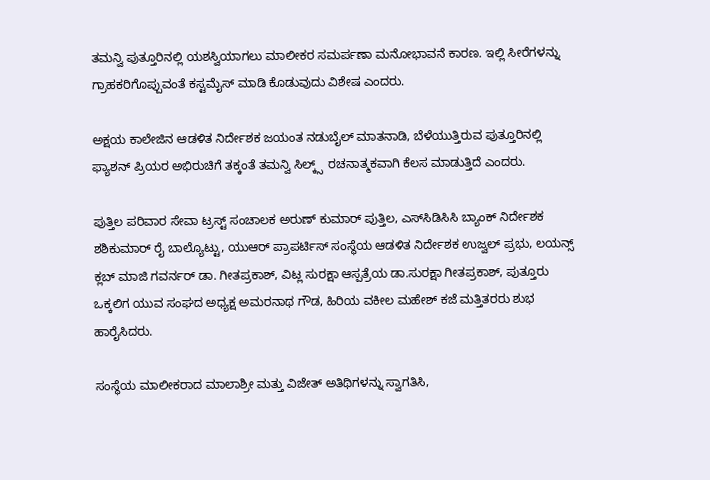ತಮನ್ವಿ ಪುತ್ತೂರಿನಲ್ಲಿ ಯಶಸ್ವಿಯಾಗಲು ಮಾಲೀಕರ ಸಮರ್ಪಣಾ ಮನೋಭಾವನೆ ಕಾರಣ. ಇಲ್ಲಿ ಸೀರೆಗಳನ್ನು ಗ್ರಾಹಕರಿಗೊಪ್ಪುವಂತೆ ಕಸ್ಟಮೈಸ್ ಮಾಡಿ ಕೊಡುವುದು ವಿಶೇಷ ಎಂದರು.

ಅಕ್ಷಯ ಕಾಲೇಜಿನ ಆಡಳಿತ ನಿರ್ದೇಶಕ ಜಯಂತ ನಡುಬೈಲ್ ಮಾತನಾಡಿ, ಬೆಳೆಯುತ್ತಿರುವ ಪುತ್ತೂರಿನಲ್ಲಿ ಫ್ಯಾಶನ್ ಪ್ರಿಯರ ಅಭಿರುಚಿಗೆ ತಕ್ಕಂತೆ ತಮನ್ವಿ ಸಿಲ್ಕ್ಸ್  ರಚನಾತ್ಮಕವಾಗಿ ಕೆಲಸ ಮಾಡುತ್ತಿದೆ ಎಂದರು.

ಪುತ್ತಿಲ ಪರಿವಾರ ಸೇವಾ ಟ್ರಸ್ಟ್ ಸಂಚಾಲಕ ಅರುಣ್ ಕುಮಾರ್ ಪುತ್ತಿಲ, ಎಸ್‌ಸಿಡಿಸಿಸಿ ಬ್ಯಾಂಕ್ ನಿರ್ದೇಶಕ ಶಶಿಕುಮಾರ್ ರೈ ಬಾಲ್ಯೊಟ್ಟು, ಯುಆರ್ ಪ್ರಾಪರ್ಟಿಸ್ ಸಂಸ್ಥೆಯ ಆಡಳಿತ ನಿರ್ದೇಶಕ ಉಜ್ವಲ್ ಪ್ರಭು, ಲಯನ್ಸ್ ಕ್ಲಬ್ ಮಾಜಿ ಗವರ್ನರ್ ಡಾ. ಗೀತಪ್ರಕಾಶ್, ವಿಟ್ಲ ಸುರಕ್ಷಾ ಆಸ್ಪತ್ರೆಯ ಡಾ.ಸುರಕ್ಷಾ ಗೀತಪ್ರಕಾಶ್, ಪುತ್ತೂರು ಒಕ್ಕಲಿಗ ಯುವ ಸಂಘದ ಅಧ್ಯಕ್ಷ ಅಮರನಾಥ ಗೌಡ, ಹಿರಿಯ ವಕೀಲ ಮಹೇಶ್ ಕಜೆ ಮತ್ತಿತರರು ಶುಭ ಹಾರೈಸಿದರು.

ಸಂಸ್ಥೆಯ ಮಾಲೀಕರಾದ ಮಾಲಾಶ್ರೀ ಮತ್ತು ವಿಜೇತ್ ಅತಿಥಿಗಳನ್ನು ಸ್ವಾಗತಿಸಿ,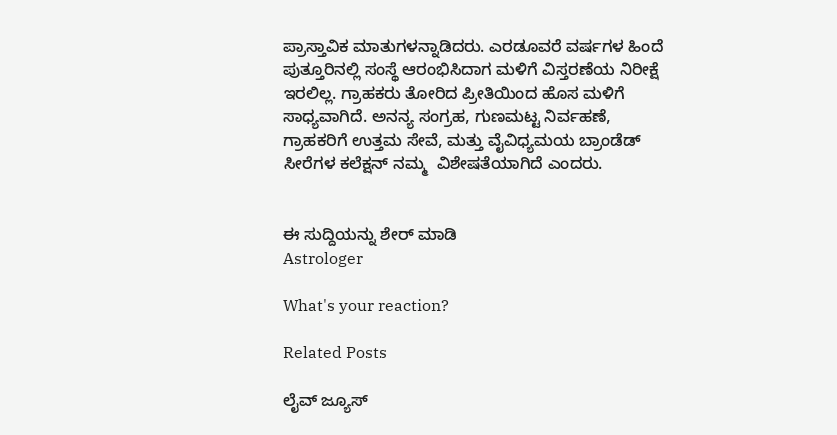ಪ್ರಾಸ್ತಾವಿಕ ಮಾತುಗಳನ್ನಾಡಿದರು. ಎರಡೂವರೆ ವರ್ಷಗಳ ಹಿಂದೆ ಪುತ್ತೂರಿನಲ್ಲಿ ಸಂಸ್ಥೆ ಆರಂಭಿಸಿದಾಗ ಮಳಿಗೆ ವಿಸ್ತರಣೆಯ ನಿರೀಕ್ಷೆ ಇರಲಿಲ್ಲ. ಗ್ರಾಹಕರು ತೋರಿದ ಪ್ರೀತಿಯಿಂದ ಹೊಸ ಮಳಿಗೆ ಸಾಧ್ಯವಾಗಿದೆ. ಅನನ್ಯ ಸಂಗ್ರಹ, ಗುಣಮಟ್ಟ ನಿರ್ವಹಣೆ, ಗ್ರಾಹಕರಿಗೆ ಉತ್ತಮ ಸೇವೆ, ಮತ್ತು ವೈವಿಧ್ಯಮಯ ಬ್ರಾಂಡೆಡ್ ಸೀರೆಗಳ ಕಲೆಕ್ಷನ್ ನಮ್ಮ  ವಿಶೇಷತೆಯಾಗಿದೆ ಎಂದರು.


ಈ ಸುದ್ದಿಯನ್ನು ಶೇರ್ ಮಾಡಿ
Astrologer

What's your reaction?

Related Posts

ಲೈವ್ ಜ್ಯೂಸ್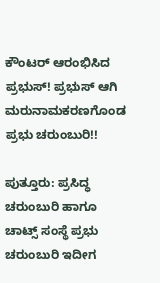ಕೌಂಟರ್ ಆರಂಭಿಸಿದ ಪ್ರಭುಸ್! ಪ್ರಭುಸ್ ಆಗಿ ಮರುನಾಮಕರಣಗೊಂಡ ಪ್ರಭು ಚರುಂಬುರಿ!!

ಪುತ್ತೂರು: ಪ್ರಸಿದ್ಧ ಚರುಂಬುರಿ ಹಾಗೂ ಚಾಟ್ಸ್ ಸಂಸ್ಥೆ ಪ್ರಭು ಚರುಂಬುರಿ ಇದೀಗ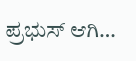ಪ್ರಭುಸ್ ಆಗಿ…